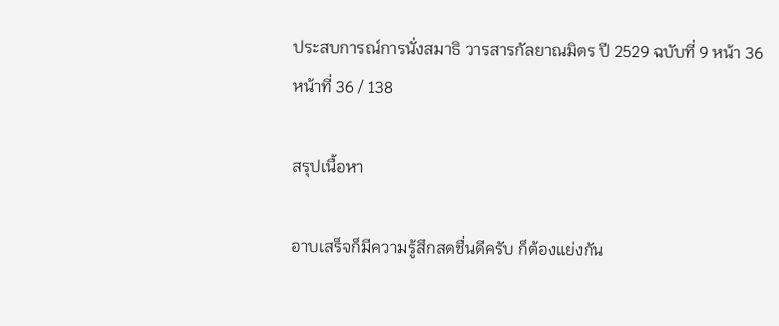ประสบการณ์การนั่งสมาธิ วารสารกัลยาณมิตร ปี 2529 ฉบับที่ 9 หน้า 36
หน้าที่ 36 / 138

สรุปเนื้อหา

อาบเสร็จก็มีความรู้สึกสดชื่นดีครับ ก็ต้องแย่งกัน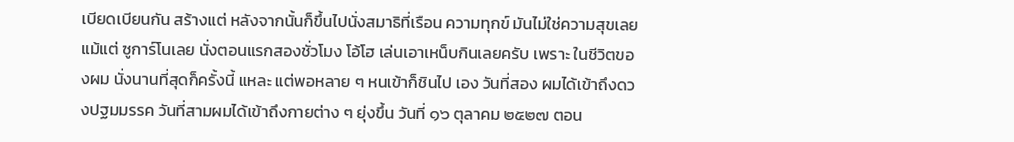เบียดเบียนกัน สร้างแต่ หลังจากนั้นก็ขึ้นไปนั่งสมาธิที่เรือน ความทุกข์ มันไม่ใช่ความสุขเลยแม้แต่ ซูการ์โนเลย นั่งตอนแรกสองชั่วโมง โอ้โฮ เล่นเอาเหน็บกินเลยครับ เพราะ ในชีวิตของผม นั่งนานที่สุดก็ครั้งนี้ แหละ แต่พอหลาย ๆ หนเข้าก็ชินไป เอง วันที่สอง ผมได้เข้าถึงดวงปฐมมรรค วันที่สามผมได้เข้าถึงกายต่าง ๆ ยุ่งขึ้น วันที่ ๑๖ ตุลาคม ๒๕๒๗ ตอน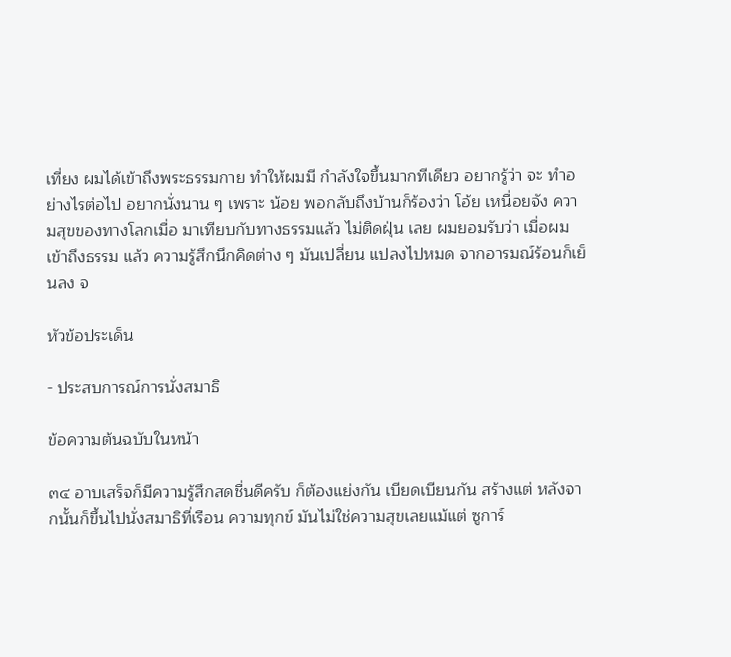เที่ยง ผมได้เข้าถึงพระธรรมกาย ทำให้ผมมี กำลังใจขึ้นมากทีเดียว อยากรู้ว่า จะ ทำอย่างไรต่อไป อยากนั่งนาน ๆ เพราะ น้อย พอกลับถึงบ้านก็ร้องว่า โอ้ย เหนื่อยจัง ความสุขของทางโลกเมื่อ มาเทียบกับทางธรรมแล้ว ไม่ติดฝุ่น เลย ผมยอมรับว่า เมื่อผมเข้าถึงธรรม แล้ว ความรู้สึกนึกคิดต่าง ๆ มันเปลี่ยน แปลงไปหมด จากอารมณ์ร้อนก็เย็นลง จ

หัวข้อประเด็น

- ประสบการณ์การนั่งสมาธิ

ข้อความต้นฉบับในหน้า

๓๔ อาบเสร็จก็มีความรู้สึกสดชื่นดีครับ ก็ต้องแย่งกัน เบียดเบียนกัน สร้างแต่ หลังจากนั้นก็ขึ้นไปนั่งสมาธิที่เรือน ความทุกข์ มันไม่ใช่ความสุขเลยแม้แต่ ซูการ์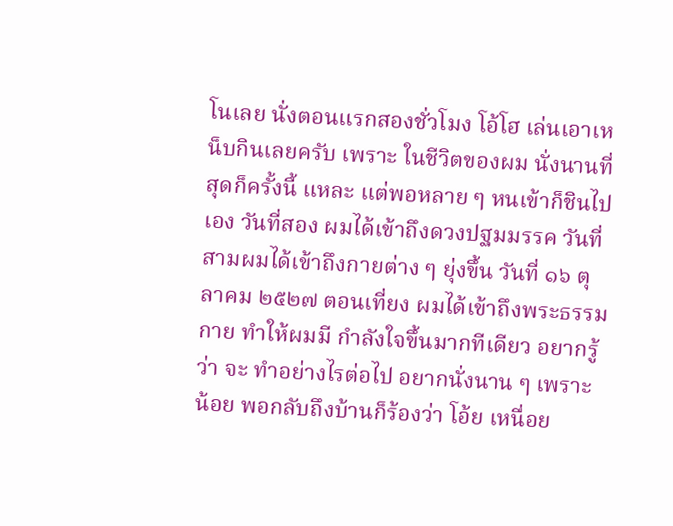โนเลย นั่งตอนแรกสองชั่วโมง โอ้โฮ เล่นเอาเหน็บกินเลยครับ เพราะ ในชีวิตของผม นั่งนานที่สุดก็ครั้งนี้ แหละ แต่พอหลาย ๆ หนเข้าก็ชินไป เอง วันที่สอง ผมได้เข้าถึงดวงปฐมมรรค วันที่สามผมได้เข้าถึงกายต่าง ๆ ยุ่งขึ้น วันที่ ๑๖ ตุลาคม ๒๕๒๗ ตอนเที่ยง ผมได้เข้าถึงพระธรรมกาย ทำให้ผมมี กำลังใจขึ้นมากทีเดียว อยากรู้ว่า จะ ทำอย่างไรต่อไป อยากนั่งนาน ๆ เพราะ น้อย พอกลับถึงบ้านก็ร้องว่า โอ้ย เหนื่อย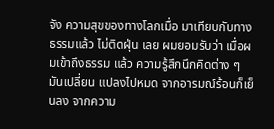จัง ความสุขของทางโลกเมื่อ มาเทียบกับทางธรรมแล้ว ไม่ติดฝุ่น เลย ผมยอมรับว่า เมื่อผมเข้าถึงธรรม แล้ว ความรู้สึกนึกคิดต่าง ๆ มันเปลี่ยน แปลงไปหมด จากอารมณ์ร้อนก็เย็นลง จากความ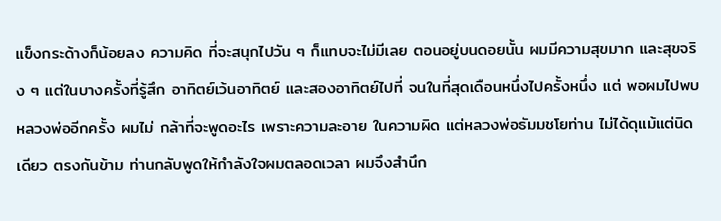แข็งกระด้างก็น้อยลง ความคิด ที่จะสนุกไปวัน ๆ ก็แทบจะไม่มีเลย ตอนอยู่บนดอยนั้น ผมมีความสุขมาก และสุขจริง ๆ แต่ในบางครั้งที่รู้สึก อาทิตย์เว้นอาทิตย์ และสองอาทิตย์ไปที่ จนในที่สุดเดือนหนึ่งไปครั้งหนึ่ง แต่ พอผมไปพบหลวงพ่ออีกครั้ง ผมไม่ กล้าที่จะพูดอะไร เพราะความละอาย ในความผิด แต่หลวงพ่อธัมมชโยท่าน ไม่ได้ดุแม้แต่นิดเดียว ตรงกันข้าม ท่านกลับพูดให้กำลังใจผมตลอดเวลา ผมจึงสำนึก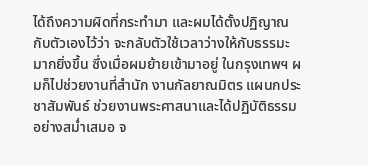ได้ถึงความผิดที่กระทำมา และผมได้ตั้งปฏิญาณกับตัวเองไว้ว่า จะกลับตัวใช้เวลาว่างให้กับธรรมะ มากยิ่งขึ้น ซึ่งเมื่อผมย้ายเข้ามาอยู่ ในกรุงเทพฯ ผมก็ไปช่วยงานที่สำนัก งานกัลยาณมิตร แผนกประชาสัมพันธ์ ช่วยงานพระศาสนาและได้ปฏิบัติธรรม อย่างสม่ำเสมอ จ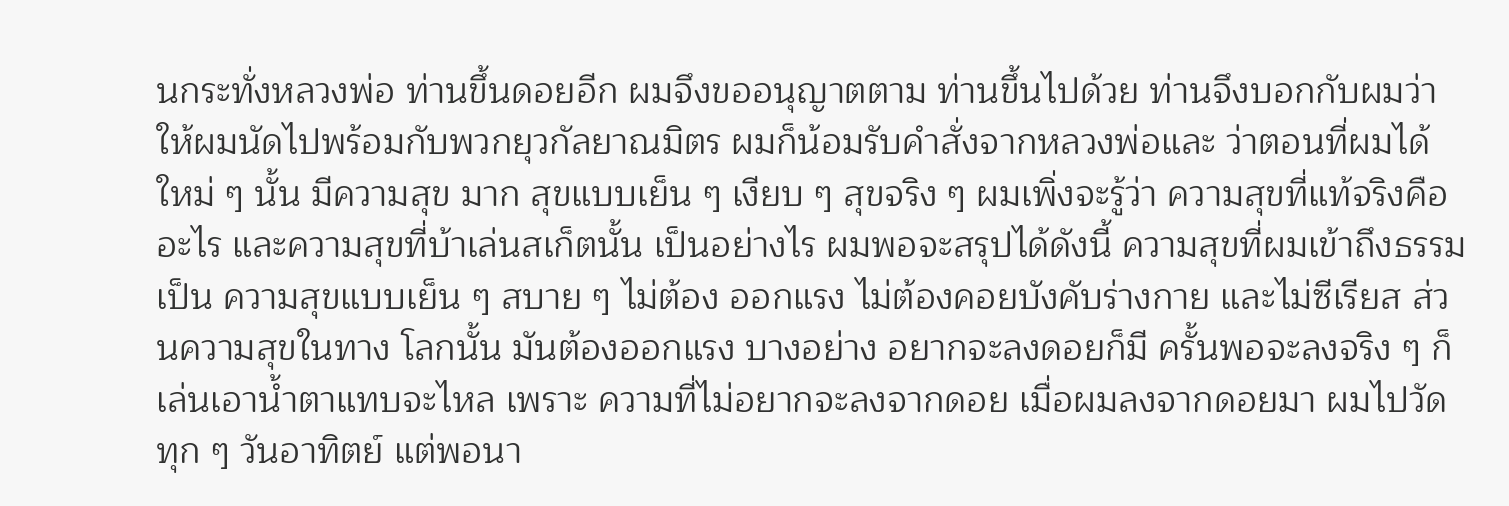นกระทั่งหลวงพ่อ ท่านขึ้นดอยอีก ผมจึงขออนุญาตตาม ท่านขึ้นไปด้วย ท่านจึงบอกกับผมว่า ให้ผมนัดไปพร้อมกับพวกยุวกัลยาณมิตร ผมก็น้อมรับคำสั่งจากหลวงพ่อและ ว่าตอนที่ผมได้ใหม่ ๆ นั้น มีความสุข มาก สุขแบบเย็น ๆ เงียบ ๆ สุขจริง ๆ ผมเพิ่งจะรู้ว่า ความสุขที่แท้จริงคือ อะไร และความสุขที่บ้าเล่นสเก็ตนั้น เป็นอย่างไร ผมพอจะสรุปได้ดังนี้ ความสุขที่ผมเข้าถึงธรรมเป็น ความสุขแบบเย็น ๆ สบาย ๆ ไม่ต้อง ออกแรง ไม่ต้องคอยบังคับร่างกาย และไม่ซีเรียส ส่วนความสุขในทาง โลกนั้น มันต้องออกแรง บางอย่าง อยากจะลงดอยก็มี ครั้นพอจะลงจริง ๆ ก็เล่นเอาน้ำตาแทบจะไหล เพราะ ความที่ไม่อยากจะลงจากดอย เมื่อผมลงจากดอยมา ผมไปวัด ทุก ๆ วันอาทิตย์ แต่พอนา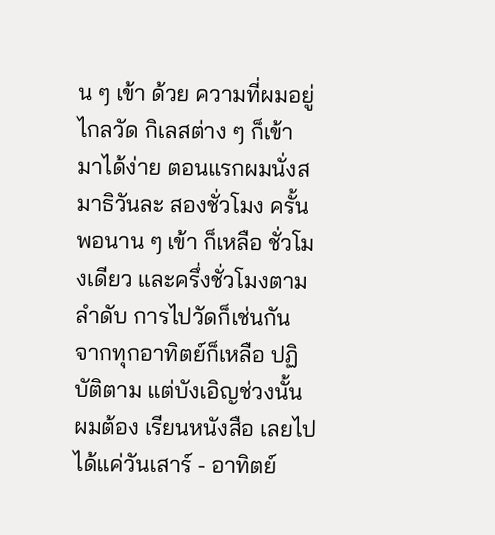น ๆ เข้า ด้วย ความที่ผมอยู่ไกลวัด กิเลสต่าง ๆ ก็เข้า มาได้ง่าย ตอนแรกผมนั่งสมาธิวันละ สองชั่วโมง ครั้นพอนาน ๆ เข้า ก็เหลือ ชั่วโมงเดียว และครึ่งชั่วโมงตามลำดับ การไปวัดก็เช่นกัน จากทุกอาทิตย์ก็เหลือ ปฏิบัติตาม แต่บังเอิญช่วงนั้น ผมต้อง เรียนหนังสือ เลยไปได้แค่วันเสาร์ - อาทิตย์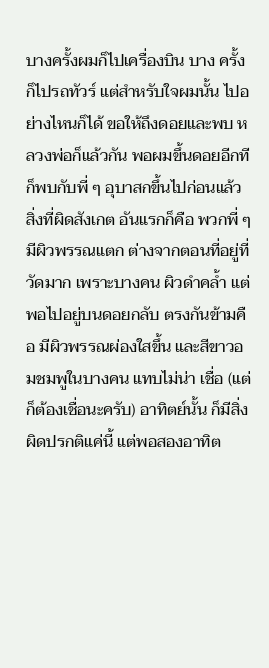บางครั้งผมก็ไปเครื่องบิน บาง ครั้งก็ไปรถทัวร์ แต่สำหรับใจผมนั้น ไปอย่างไหนก็ได้ ขอให้ถึงดอยและพบ หลวงพ่อก็แล้วกัน พอผมขึ้นดอยอีกที ก็พบกับพี่ ๆ อุบาสกขึ้นไปก่อนแล้ว สิ่งที่ผิดสังเกต อันแรกก็คือ พวกพี่ ๆ มีผิวพรรณแตก ต่างจากตอนที่อยู่ที่วัดมาก เพราะบางคน ผิวดำคล้ำ แต่พอไปอยู่บนดอยกลับ ตรงกันข้ามคือ มีผิวพรรณผ่องใสขึ้น และสีขาวอมชมพูในบางคน แทบไม่น่า เชื่อ (แต่ก็ต้องเชื่อนะครับ) อาทิตย์นั้น ก็มีสิ่งผิดปรกติแค่นี้ แต่พอสองอาทิต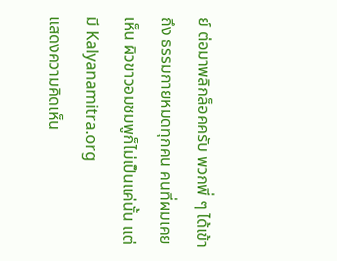ย์ ต่อมาพลิกล็อคครับ พวกพี่ ๆ ได้เข้าถึง ธรรมกายหมดทุกคน คนที่ผมเคยเห็น ผิวขาวอมชมพูก็ไม่เป็นแค่นั้น แต่มี Kalyanamitra.org
แสดงความคิดเห็น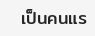เป็นคนแร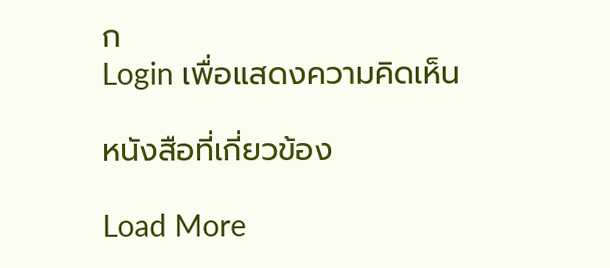ก
Login เพื่อแสดงความคิดเห็น

หนังสือที่เกี่ยวข้อง

Load More